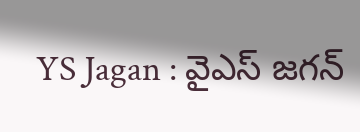YS Jagan : వైఎస్ జ‌గ‌న్‌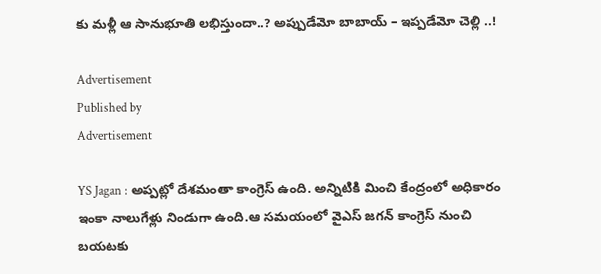కు మళ్లీ ఆ సానుభూతి లభిస్తుందా..? అప్పుడేమో బాబాయ్ – ఇప్పడేమో చెల్లి ..!

Advertisement
Published by
Advertisement

YS Jagan : అప్పట్లో దేశమంతా కాంగ్రెస్ ఉంది. అన్నిటికి మించి కేంద్రంలో అధికారం ఇంకా నాలుగేళ్లు నిండుగా ఉంది.ఆ సమయంలో వైఎస్ జ‌గ‌న్‌ కాంగ్రెస్ నుంచి బయటకు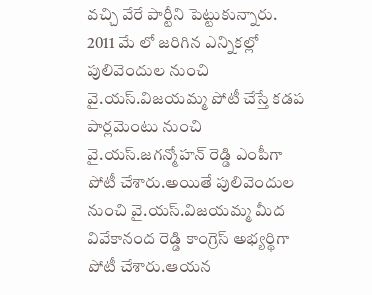వచ్చి వేరే పార్టీని పెట్టుకున్నారు. 2011 మే లో జరిగిన ఎన్నికల్లో పులివెందుల నుంచి వై.యస్.విజయమ్మ పోటీ చేస్తే కడప పార్లమెంటు నుంచి వై.యస్.జగన్మోహన్ రెడ్డి ఎంపీగా పోటీ చేశారు.అయితే పులివెందుల నుంచి వై.యస్.విజయమ్మ మీద వివేకానంద రెడ్డి కాంగ్రెస్ అభ్యర్థిగా పోటీ చేశారు.ఆయన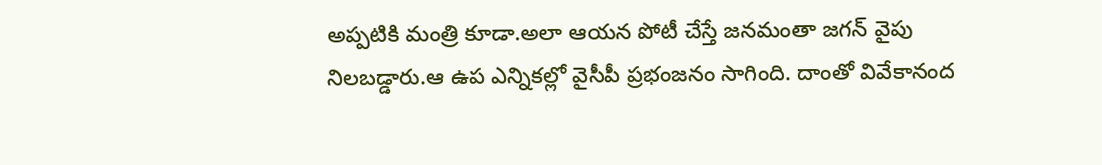అప్పటికి మంత్రి కూడా.అలా ఆయన పోటీ చేస్తే జనమంతా జగన్ వైపు నిలబడ్డారు.ఆ ఉప ఎన్నికల్లో వైసీపీ ప్రభంజనం సాగింది. దాంతో వివేకానంద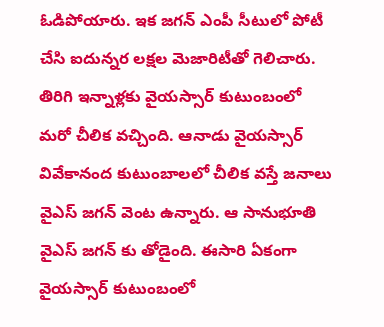ఓడిపోయారు. ఇక జగన్ ఎంపీ సీటులో పోటీ చేసి ఐదున్నర లక్షల మెజారిటీతో గెలిచారు. తిరిగి ఇన్నాళ్లకు వైయస్సార్ కుటుంబంలో మరో చీలిక వచ్చింది. ఆనాడు వైయస్సార్ వివేకానంద కుటుంబాలలో చీలిక వస్తే జనాలు వైఎస్ జ‌గ‌న్‌ వెంట ఉన్నారు. ఆ సానుభూతి వైఎస్ జ‌గ‌న్‌ కు తోడైంది. ఈసారి ఏకంగా వైయస్సార్ కుటుంబంలో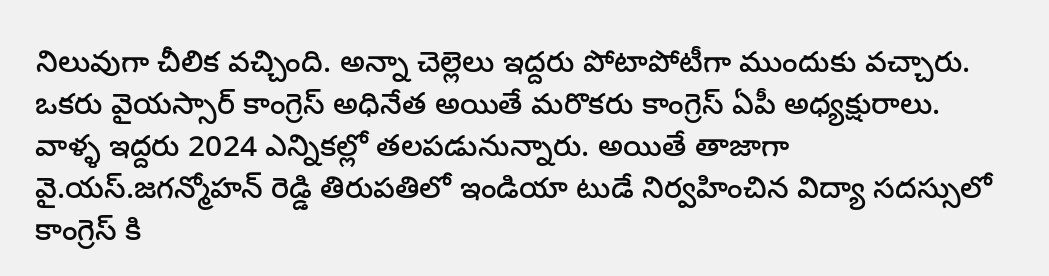నిలువుగా చీలిక వచ్చింది. అన్నా చెల్లెలు ఇద్దరు పోటాపోటీగా ముందుకు వచ్చారు. ఒకరు వైయస్సార్ కాంగ్రెస్ అధినేత అయితే మరొకరు కాంగ్రెస్ ఏపీ అధ్యక్షురాలు. వాళ్ళ ఇద్దరు 2024 ఎన్నికల్లో తలపడునున్నారు. అయితే తాజాగా వై.యస్.జగన్మోహన్ రెడ్డి తిరుపతిలో ఇండియా టుడే నిర్వహించిన విద్యా సదస్సులో కాంగ్రెస్ కి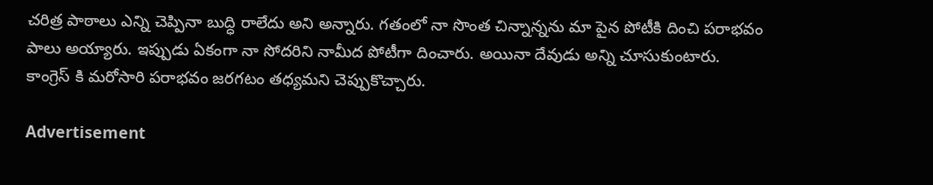చరిత్ర పాఠాలు ఎన్ని చెప్పినా బుద్ధి రాలేదు అని అన్నారు. గతంలో నా సొంత చిన్నాన్నను మా పైన పోటీకి దించి పరాభవం పాలు అయ్యారు. ఇప్పుడు ఏకంగా నా సోదరిని నామీద పోటీగా దించారు. అయినా దేవుడు అన్ని చూసుకుంటారు. కాంగ్రెస్ కి మరోసారి పరాభవం జరగటం తధ్యమని చెప్పుకొచ్చారు.

Advertisement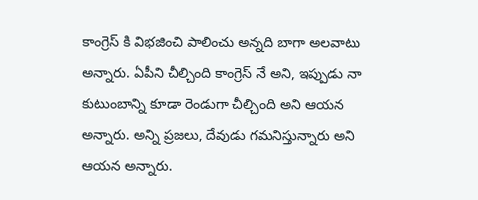కాంగ్రెస్ కి విభజించి పాలించు అన్నది బాగా అలవాటు అన్నారు. ఏపీని చీల్చింది కాంగ్రెస్ నే అని, ఇప్పుడు నా కుటుంబాన్ని కూడా రెండుగా చీల్చింది అని ఆయన అన్నారు. అన్ని ప్రజలు, దేవుడు గమనిస్తున్నారు అని ఆయన అన్నారు.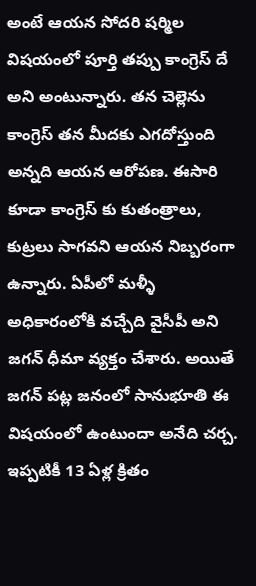అంటే ఆయన సోదరి షర్మిల విషయంలో పూర్తి తప్పు కాంగ్రెస్ దే అని అంటున్నారు. తన చెల్లెను కాంగ్రెస్ తన మీదకు ఎగదోస్తుంది అన్నది ఆయన ఆరోపణ. ఈసారి కూడా కాంగ్రెస్ కు కుతంత్రాలు, కుట్రలు సాగవని ఆయన నిబ్బరంగా ఉన్నారు. ఏపీలో మళ్ళీ అధికారంలోకి వచ్చేది వైసీపీ అని జగన్ ధీమా వ్యక్తం చేశారు. అయితే జగన్ పట్ల జనంలో సానుభూతి ఈ విషయంలో ఉంటుందా అనేది చర్చ. ఇప్పటికీ 13 ఏళ్ల క్రితం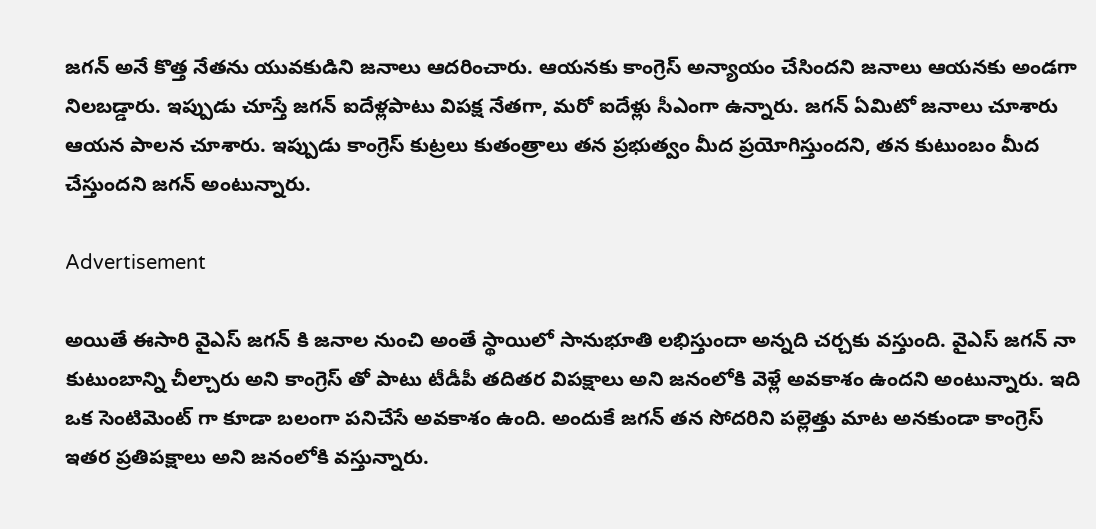జగన్ అనే కొత్త నేతను యువకుడిని జనాలు ఆదరించారు. ఆయనకు కాంగ్రెస్ అన్యాయం చేసిందని జనాలు ఆయనకు అండగా నిలబడ్డారు. ఇప్పుడు చూస్తే జగన్ ఐదేళ్లపాటు విపక్ష నేతగా, మరో ఐదేళ్లు సీఎంగా ఉన్నారు. జగన్ ఏమిటో జనాలు చూశారు ఆయన పాలన చూశారు. ఇప్పుడు కాంగ్రెస్ కుట్రలు కుతంత్రాలు తన ప్రభుత్వం మీద ప్రయోగిస్తుందని, తన కుటుంబం మీద చేస్తుందని జగన్ అంటున్నారు.

Advertisement

అయితే ఈసారి వైఎస్ జ‌గ‌న్‌ కి జనాల నుంచి అంతే స్థాయిలో సానుభూతి లభిస్తుందా అన్నది చర్చకు వస్తుంది. వైఎస్ జ‌గ‌న్‌ నా కుటుంబాన్ని చీల్చారు అని కాంగ్రెస్ తో పాటు టీడీపీ తదితర విపక్షాలు అని జనంలోకి వెళ్లే అవకాశం ఉందని అంటున్నారు. ఇది ఒక సెంటిమెంట్ గా కూడా బలంగా పనిచేసే అవకాశం ఉంది. అందుకే జగన్ తన సోదరిని పల్లెత్తు మాట అనకుండా కాంగ్రెస్ ఇతర ప్రతిపక్షాలు అని జనంలోకి వస్తున్నారు.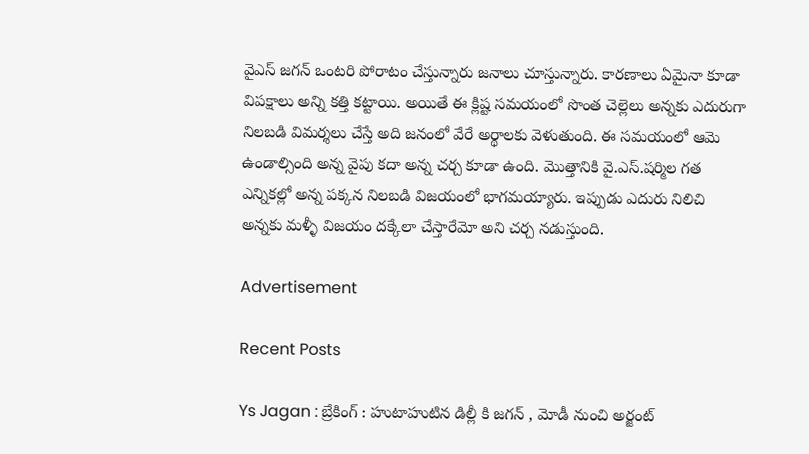వైఎస్ జ‌గ‌న్‌ ఒంటరి పోరాటం చేస్తున్నారు జనాలు చూస్తున్నారు. కారణాలు ఏమైనా కూడా విపక్షాలు అన్ని కత్తి కట్టాయి. అయితే ఈ క్లిష్ట సమయంలో సొంత చెల్లెలు అన్నకు ఎదురుగా నిలబడి విమర్శలు చేస్తే అది జనంలో వేరే అర్థాలకు వెళుతుంది. ఈ సమయంలో ఆమె ఉండాల్సింది అన్న వైపు కదా అన్న చర్చ కూడా ఉంది. మొత్తానికి వై.ఎస్.షర్మిల గత ఎన్నికల్లో అన్న పక్కన నిలబడి విజయంలో భాగమయ్యారు. ఇప్పుడు ఎదురు నిలిచి అన్నకు మళ్ళీ విజయం దక్కేలా చేస్తారేమో అని చర్చ నడుస్తుంది.

Advertisement

Recent Posts

Ys Jagan : బ్రేకింగ్ : హుటాహుటిన డిల్లీ కి జగన్ , మోడీ నుంచి అర్జంట్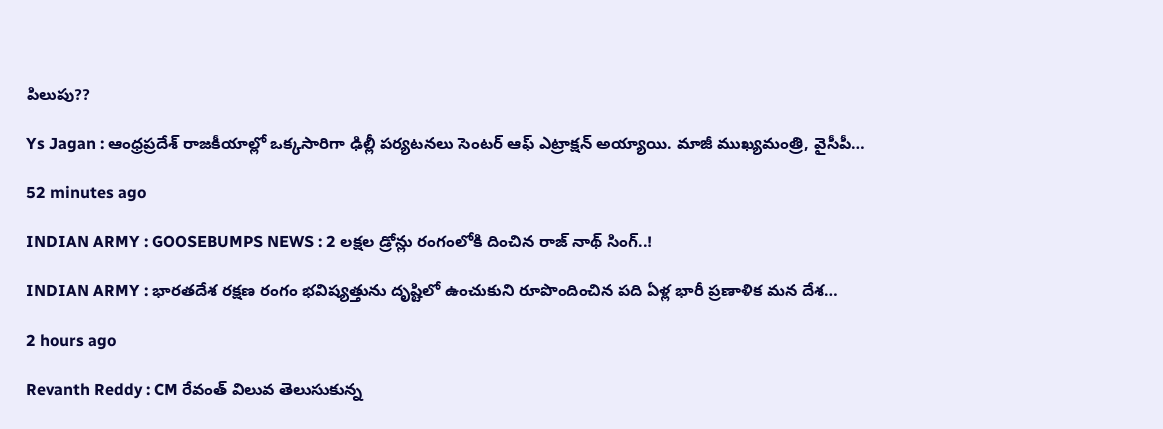పిలుపు??

Ys Jagan : ఆంధ్రప్రదేశ్ రాజకీయాల్లో ఒక్కసారిగా ఢిల్లీ పర్యటనలు సెంటర్ ఆఫ్ ఎట్రాక్షన్ అయ్యాయి. మాజీ ముఖ్యమంత్రి, వైసీపీ…

52 minutes ago

INDIAN ARMY : GOOSEBUMPS NEWS : 2 లక్షల డ్రోన్లు రంగంలోకి దించిన రాజ్ నాథ్ సింగ్..!

INDIAN ARMY : భారతదేశ రక్షణ రంగం భవిష్యత్తును దృష్టిలో ఉంచుకుని రూపొందించిన పది ఏళ్ల భారీ ప్రణాళిక మన దేశ…

2 hours ago

Revanth Reddy : CM రేవంత్ విలువ తెలుసుకున్న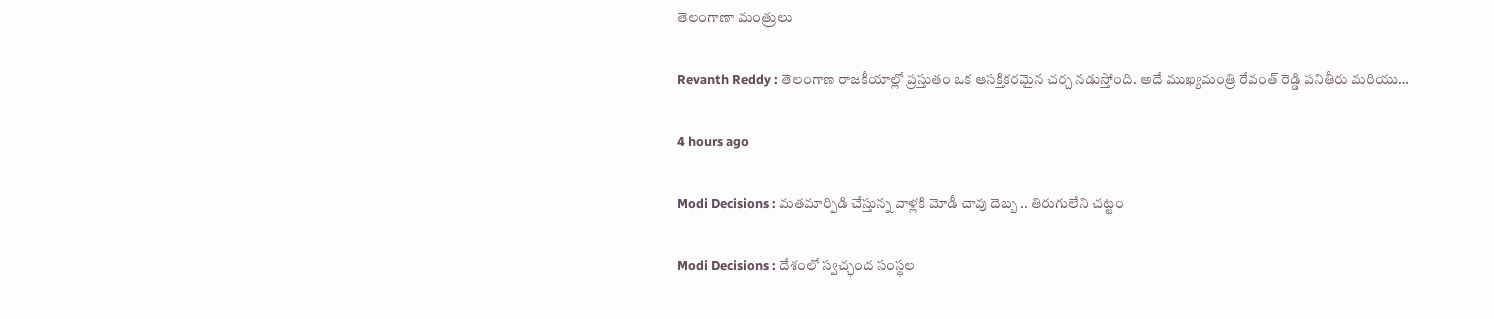తెలంగాణా మంత్రులు

Revanth Reddy : తెలంగాణ రాజకీయాల్లో ప్రస్తుతం ఒక ఆసక్తికరమైన చర్చ నడుస్తోంది. అదే ముఖ్యమంత్రి రేవంత్ రెడ్డి పనితీరు మరియు…

4 hours ago

Modi Decisions : మతమార్పిడి చేస్తున్న వాళ్లకి మోడీ చావు దెబ్బ .. తిరుగులేని చట్టం

Modi Decisions : దేశంలో స్వచ్ఛంద సంస్థల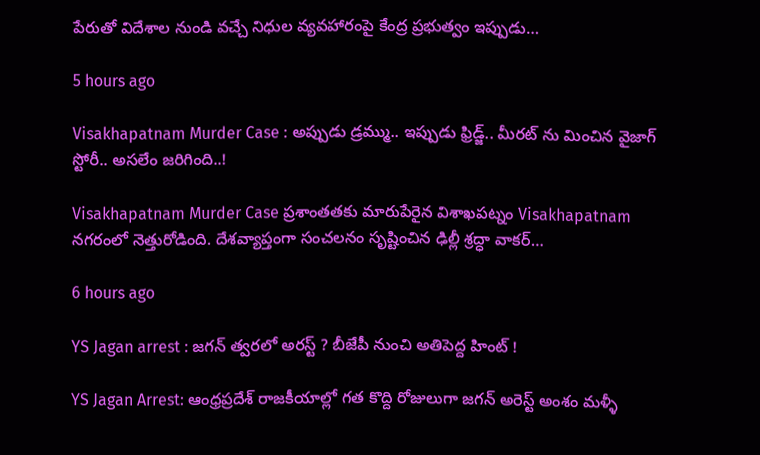పేరుతో విదేశాల నుండి వచ్చే నిధుల వ్యవహారంపై కేంద్ర ప్రభుత్వం ఇప్పుడు…

5 hours ago

Visakhapatnam Murder Case : అప్పుడు డ్ర‌మ్ము.. ఇప్పుడు ఫ్రిడ్జ్‌.. మీర‌ట్ ను మించిన వైజాగ్ స్టోరీ.. అస‌లేం జ‌రిగింది..!

Visakhapatnam Murder Case ప్రశాంతతకు మారుపేరైన విశాఖపట్నం Visakhapatnam నగరంలో నెత్తురోడింది. దేశవ్యాప్తంగా సంచలనం సృష్టించిన ఢిల్లీ శ్రద్ధా వాకర్…

6 hours ago

YS Jagan arrest : జగన్ త్వరలో అరస్ట్ ? బీజేపీ నుంచి అతిపెద్ద హింట్ !

YS Jagan Arrest: ఆంధ్రప్రదేశ్ రాజకీయాల్లో గత కొద్ది రోజులుగా జగన్ అరెస్ట్ అంశం మళ్ళీ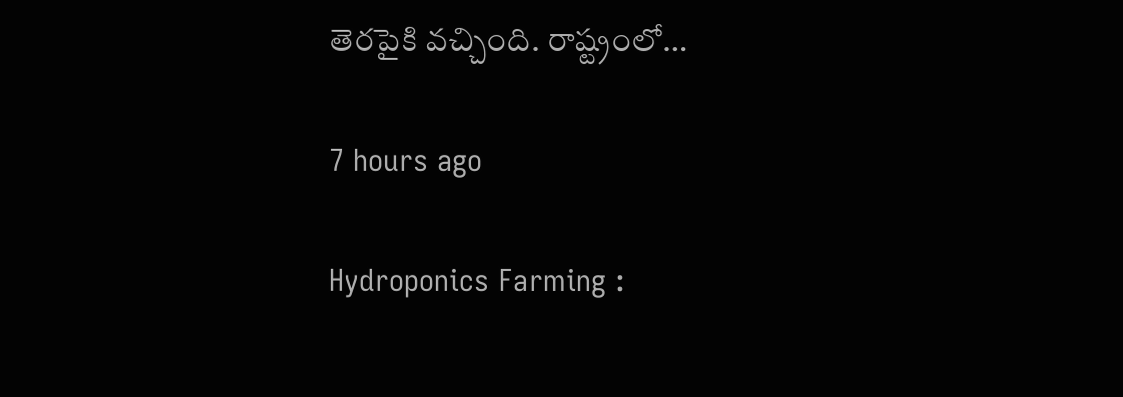తెరపైకి వచ్చింది. రాష్ట్రంలో…

7 hours ago

Hydroponics Farming :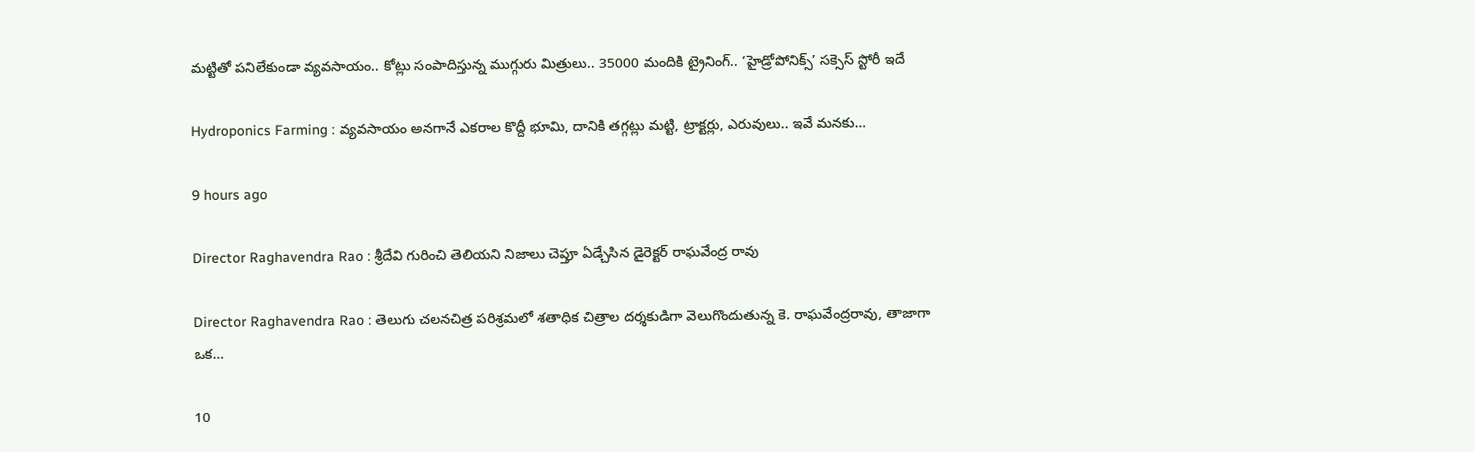మట్టితో పనిలేకుండా వ్యవసాయం.. కోట్లు సంపాదిస్తున్న ముగ్గురు మిత్రులు.. 35000 మందికి ట్రైనింగ్.. ‘హైడ్రోపోనిక్స్’ సక్సెస్ స్టోరీ ఇదే

Hydroponics Farming : వ్యవసాయం అనగానే ఎకరాల కొద్దీ భూమి, దానికి తగ్గట్లు మట్టి, ట్రాక్టర్లు, ఎరువులు.. ఇవే మనకు…

9 hours ago

Director Raghavendra Rao : శ్రీదేవి గురించి తెలియని నిజాలు చెప్తూ ఏడ్చేసిన డైరెక్టర్ రాఘవేంద్ర రావు

Director Raghavendra Rao : తెలుగు చలనచిత్ర పరిశ్రమలో శతాధిక చిత్రాల దర్శకుడిగా వెలుగొందుతున్న కె. రాఘవేంద్రరావు, తాజాగా ఒక…

10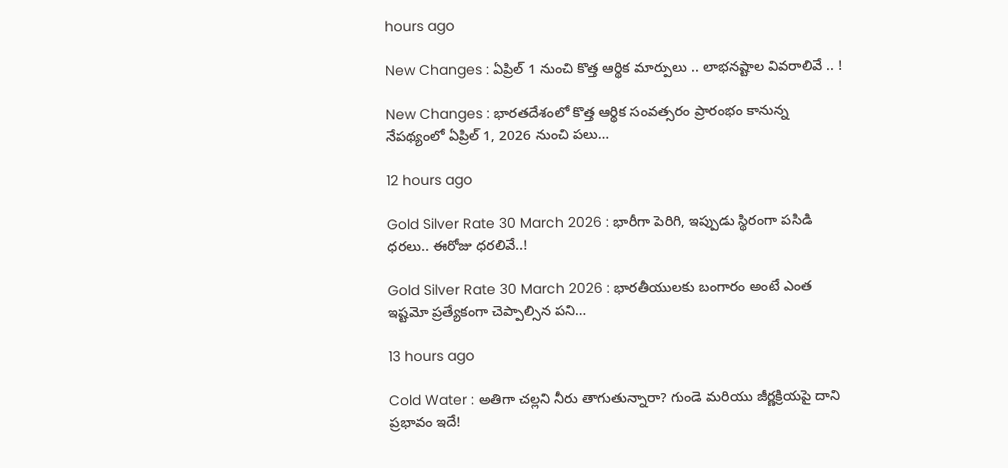hours ago

New Changes : ఏప్రిల్ 1 నుంచి కొత్త ఆర్థిక మార్పులు .. లాభనష్టాల వివరాలివే .. !

New Changes : భారతదేశంలో కొత్త ఆర్థిక సంవత్సరం ప్రారంభం కానున్న నేపథ్యంలో ఏప్రిల్ 1, 2026 నుంచి పలు…

12 hours ago

Gold Silver Rate 30 March 2026 : భారీగా పెరిగి, ఇప్పుడు స్థిరంగా పసిడి ధరలు.. ఈరోజు ధరలివే..!

Gold Silver Rate 30 March 2026 : భారతీయులకు బంగారం అంటే ఎంత ఇష్టమో ప్రత్యేకంగా చెప్పాల్సిన పని…

13 hours ago

Cold Water : అతిగా చల్లని నీరు తాగుతున్నారా? గుండె మరియు జీర్ణక్రియపై దాని ప్రభావం ఇదే!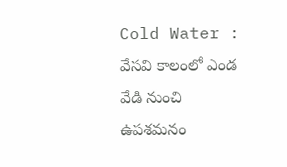Cold Water : వేసవి కాలంలో ఎండ వేడి నుంచి ఉపశమనం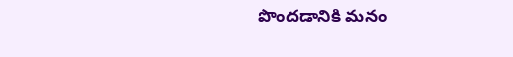పొందడానికి మనం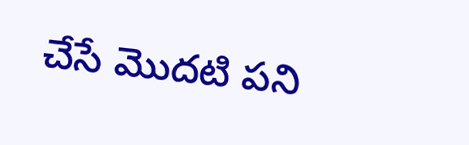చేసే మొదటి పని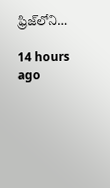ఫ్రిజ్‌లోని…

14 hours ago